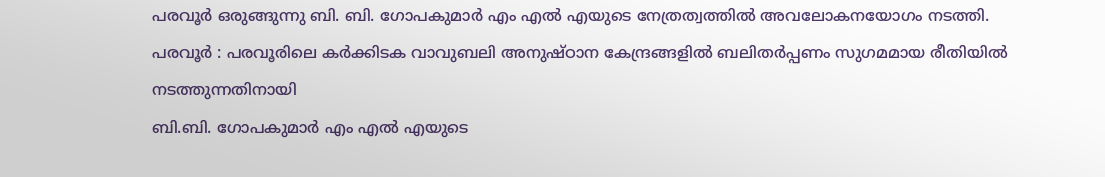പരവൂർ ഒരുങ്ങുന്നു ബി. ബി. ഗോപകുമാർ എം എൽ എയുടെ നേത്രത്വത്തിൽ അവലോകനയോഗം നടത്തി.
പരവൂർ : പരവൂരിലെ കർക്കിടക വാവുബലി അനുഷ്ഠാന കേന്ദ്രങ്ങളിൽ ബലിതർപ്പണം സുഗമമായ രീതിയിൽ നടത്തുന്നതിനായി
ബി.ബി. ഗോപകുമാർ എം എൽ എയുടെ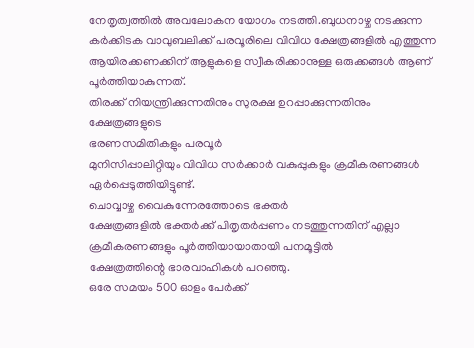നേതൃത്വത്തിൽ അവലോകന യോഗം നടത്തി.ബുധനാഴ്ച നടക്കുന്ന കർക്കിടക വാവുബലിക്ക് പരവൂരിലെ വിവിധ ക്ഷേത്രങ്ങളിൽ എത്തുന്ന ആയിരക്കണക്കിന് ആളുകളെ സ്വീകരിക്കാനുള്ള ഒരുക്കങ്ങൾ ആണ് പൂർത്തിയാകുന്നത്.
തിരക്ക് നിയന്ത്രിക്കുന്നതിനും സുരക്ഷ ഉറപ്പാക്കുന്നതിനും ക്ഷേത്രങ്ങളുടെ
ഭരണസമിതികളും പരവൂർ
മുനിസിപ്പാലിറ്റിയും വിവിധ സർക്കാർ വകുപ്പുകളും ക്രമീകരണങ്ങൾ ഏർപ്പെടുത്തിയിട്ടുണ്ട്.
ചൊവ്വാഴ്ച വൈകുന്നേരത്തോടെ ഭക്തർ
ക്ഷേത്രങ്ങളിൽ ഭക്തർക്ക് പിതൃതർപ്പണം നടത്തുന്നതിന് എല്ലാ ക്രമീകരണങ്ങളും പൂർത്തിയായാതായി പനമൂട്ടിൽ
ക്ഷേത്രത്തിന്റെ ഭാരവാഹികൾ പറഞ്ഞു.
ഒരേ സമയം 500 ഓളം പേർക്ക്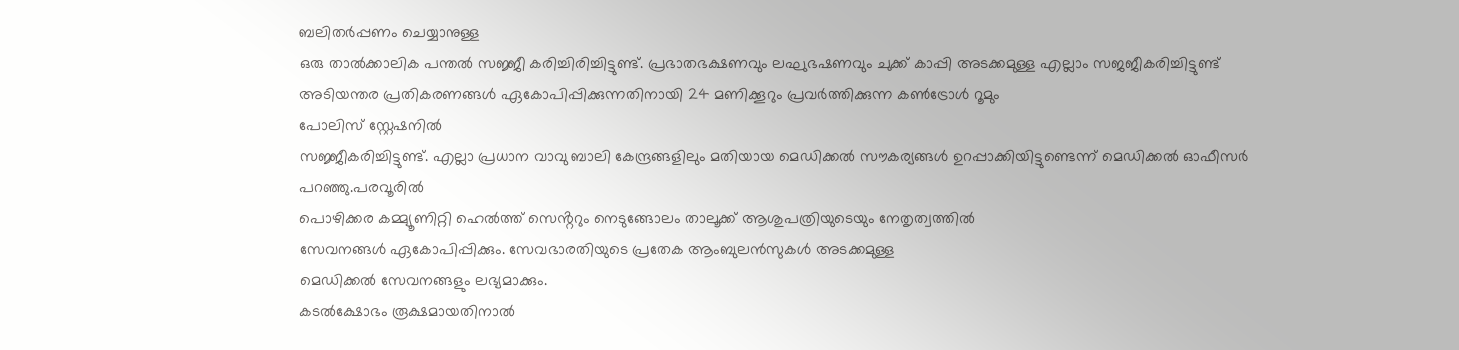ബലിതർപ്പണം ചെയ്യാനുള്ള
ഒരു താൽക്കാലിക പന്തൽ സജ്ജീ കരിച്ചിരിച്ചിട്ടുണ്ട്. പ്രഭാതഭക്ഷണവും ലഘുഭഷണവും ചുക്ക് കാപ്പി അടക്കമുള്ള എല്ലാം സജജീകരിച്ചിട്ടുണ്ട്
അടിയന്തര പ്രതികരണങ്ങൾ ഏകോപിപ്പിക്കുന്നതിനായി 24 മണിക്കൂറും പ്രവർത്തിക്കുന്ന കൺട്രോൾ റൂമും
പോലിസ് സ്റ്റേഷനിൽ
സജ്ജീകരിച്ചിട്ടുണ്ട്. എല്ലാ പ്രധാന വാവു ബാലി കേന്ദ്രങ്ങളിലും മതിയായ മെഡിക്കൽ സൗകര്യങ്ങൾ ഉറപ്പാക്കിയിട്ടുണ്ടെന്ന് മെഡിക്കൽ ഓഫീസർ പറഞ്ഞു.പരവൂരിൽ
പൊഴിക്കര കമ്മ്യൂണിറ്റി ഹെൽത്ത് സെൻ്ററും നെടുങ്ങോലം താലൂക്ക് ആശുപത്രിയുടെയും നേതൃത്വത്തിൽ
സേവനങ്ങൾ ഏകോപിപ്പിക്കും. സേവഭാരതിയുടെ പ്രതേക ആംബുലൻസുകൾ അടക്കമുള്ള
മെഡിക്കൽ സേവനങ്ങളും ലഭ്യമാക്കും.
കടൽക്ഷോഭം രൂക്ഷമായതിനാൽ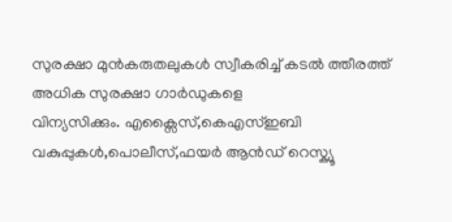സുരക്ഷാ മുൻകരുതലുകൾ സ്വീകരിച്ച് കടൽ ത്തീരത്ത് അധിക സുരക്ഷാ ഗാർഡുകളെ
വിന്യസിക്കും. എക്സൈസ്,കെഎസ്ഇബി
വകുപ്പുകൾ,പൊലീസ്,ഫയർ ആൻഡ് റെസ്ക്യൂ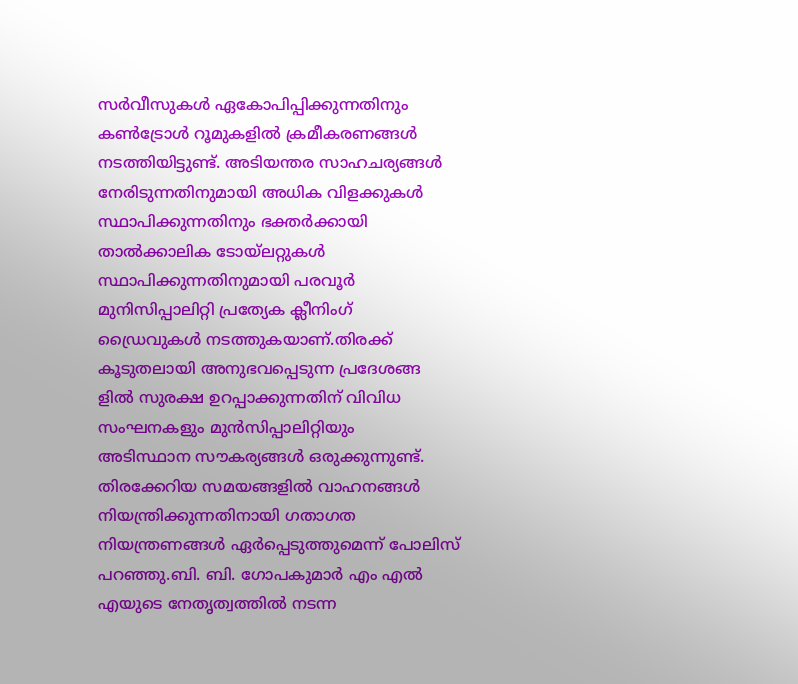സർവീസുകൾ ഏകോപിപ്പിക്കുന്നതിനും കൺട്രോൾ റൂമുകളിൽ ക്രമീകരണങ്ങൾ നടത്തിയിട്ടുണ്ട്. അടിയന്തര സാഹചര്യങ്ങൾ നേരിടുന്നതിനുമായി അധിക വിളക്കുകൾ സ്ഥാപിക്കുന്നതിനും ഭക്തർക്കായി താൽക്കാലിക ടോയ്ലറ്റുകൾ സ്ഥാപിക്കുന്നതിനുമായി പരവൂർ മുനിസിപ്പാലിറ്റി പ്രത്യേക ക്ലീനിംഗ് ഡ്രൈവുകൾ നടത്തുകയാണ്.തിരക്ക് കൂടുതലായി അനുഭവപ്പെടുന്ന പ്രദേശങ്ങ ളിൽ സുരക്ഷ ഉറപ്പാക്കുന്നതിന് വിവിധ സംഘനകളും മുൻസിപ്പാലിറ്റിയും
അടിസ്ഥാന സൗകര്യങ്ങൾ ഒരുക്കുന്നുണ്ട്. തിരക്കേറിയ സമയങ്ങളിൽ വാഹനങ്ങൾ നിയന്ത്രിക്കുന്നതിനായി ഗതാഗത നിയന്ത്രണങ്ങൾ ഏർപ്പെടുത്തുമെന്ന് പോലിസ് പറഞ്ഞു.ബി. ബി. ഗോപകുമാർ എം എൽ എയുടെ നേതൃത്വത്തിൽ നടന്ന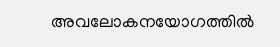അവലോകനയോഗത്തിൽ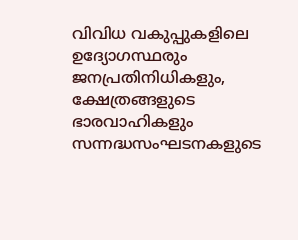വിവിധ വകുപ്പുകളിലെ ഉദ്യോഗസ്ഥരും ജനപ്രതിനിധികളും, ക്ഷേത്രങ്ങളുടെ ഭാരവാഹികളും സന്നദ്ധസംഘടനകളുടെ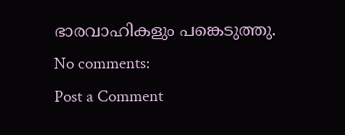ഭാരവാഹികളും പങ്കെടുത്തു.
No comments:
Post a Comment